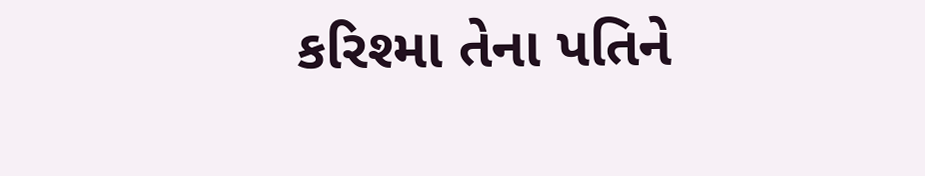કરિશ્મા તેના પતિને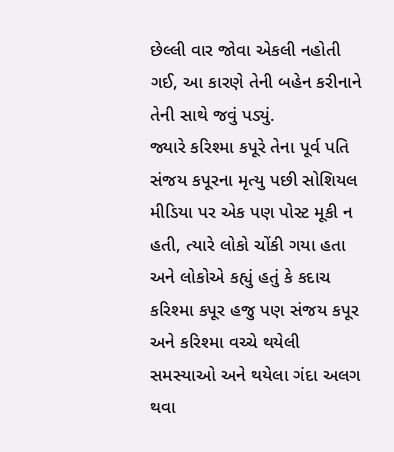છેલ્લી વાર જોવા એકલી નહોતી ગઈ, આ કારણે તેની બહેન કરીનાને તેની સાથે જવું પડ્યું.
જ્યારે કરિશ્મા કપૂરે તેના પૂર્વ પતિ સંજય કપૂરના મૃત્યુ પછી સોશિયલ મીડિયા પર એક પણ પોસ્ટ મૂકી ન હતી, ત્યારે લોકો ચોંકી ગયા હતા અને લોકોએ કહ્યું હતું કે કદાચ કરિશ્મા કપૂર હજુ પણ સંજય કપૂર અને કરિશ્મા વચ્ચે થયેલી સમસ્યાઓ અને થયેલા ગંદા અલગ થવા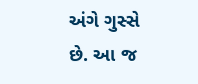અંગે ગુસ્સે છે. આ જ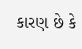કારણ છે કે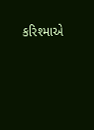કરિશ્માએ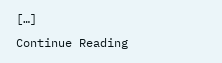[…]
Continue Reading